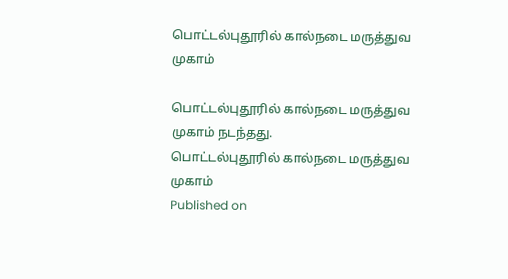பொட்டல்புதூரில் கால்நடை மருத்துவ முகாம்

பொட்டல்புதூரில் கால்நடை மருத்துவ முகாம் நடந்தது.
பொட்டல்புதூரில் கால்நடை மருத்துவ முகாம்
Published on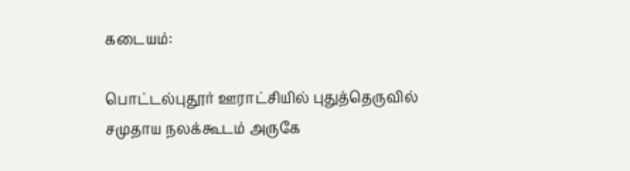கடையம்:

பொட்டல்புதூர் ஊராட்சியில் புதுத்தெருவில் சமுதாய நலக்கூடம் அருகே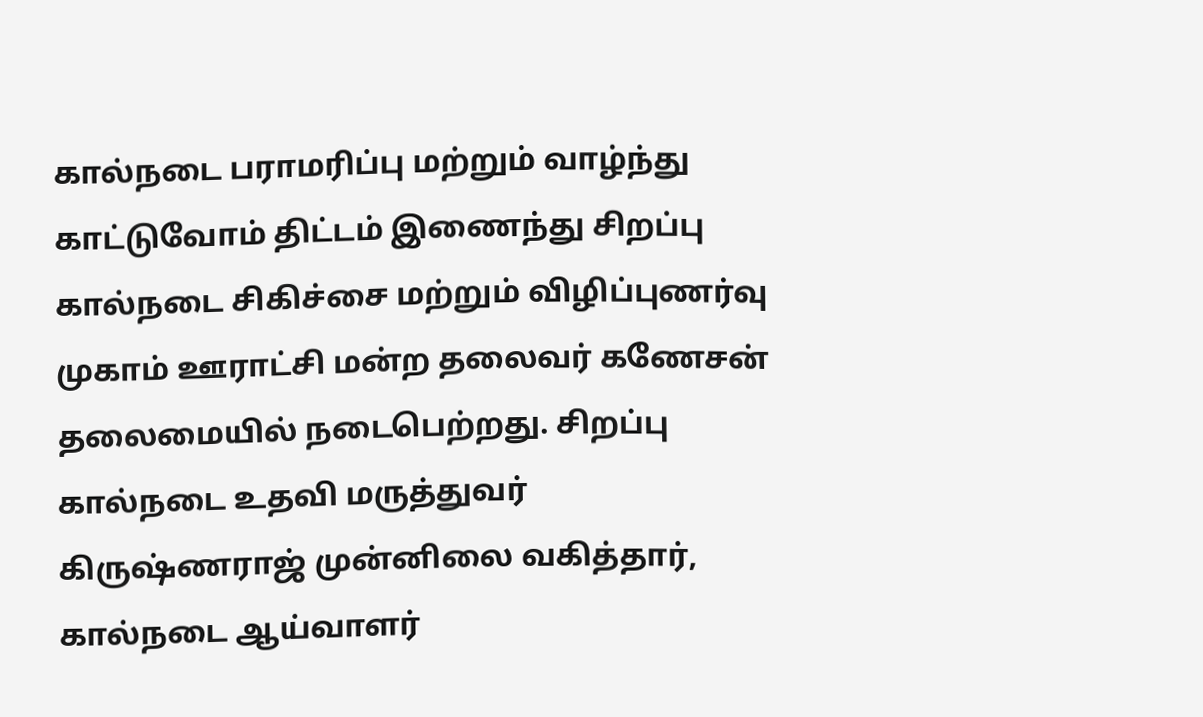கால்நடை பராமரிப்பு மற்றும் வாழ்ந்து காட்டுவோம் திட்டம் இணைந்து சிறப்பு கால்நடை சிகிச்சை மற்றும் விழிப்புணர்வு முகாம் ஊராட்சி மன்ற தலைவர் கணேசன் தலைமையில் நடைபெற்றது. சிறப்பு கால்நடை உதவி மருத்துவர் கிருஷ்ணராஜ் முன்னிலை வகித்தார், கால்நடை ஆய்வாளர்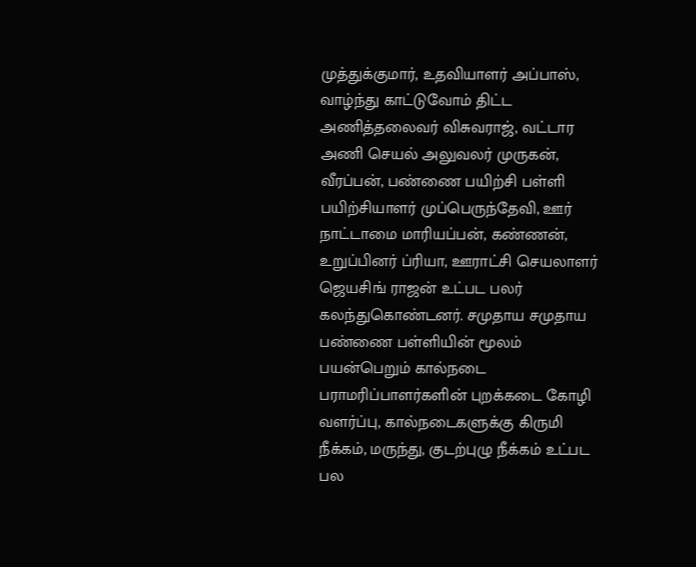முத்துக்குமார், உதவியாளர் அப்பாஸ், வாழ்ந்து காட்டுவோம் திட்ட அணித்தலைவர் விசுவராஜ், வட்டார அணி செயல் அலுவலர் முருகன், வீரப்பன், பண்ணை பயிற்சி பள்ளி பயிற்சியாளர் முப்பெருந்தேவி, ஊர் நாட்டாமை மாரியப்பன், கண்ணன், உறுப்பினர் ப்ரியா, ஊராட்சி செயலாளர் ஜெயசிங் ராஜன் உட்பட பலர் கலந்துகொண்டனர். சமுதாய சமுதாய பண்ணை பள்ளியின் மூலம் பயன்பெறும் கால்நடை பராமரிப்பாளர்களின் புறக்கடை கோழி வளர்ப்பு, கால்நடைகளுக்கு கிருமி நீக்கம், மருந்து, குடற்புழு நீக்கம் உட்பட பல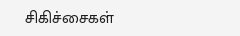சிகிச்சைகள்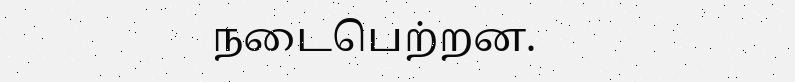நடைபெற்றன.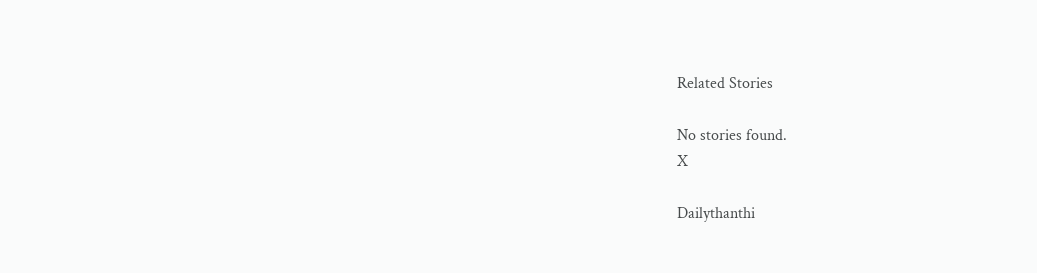Related Stories

No stories found.
X

Dailythanthi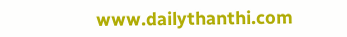www.dailythanthi.com